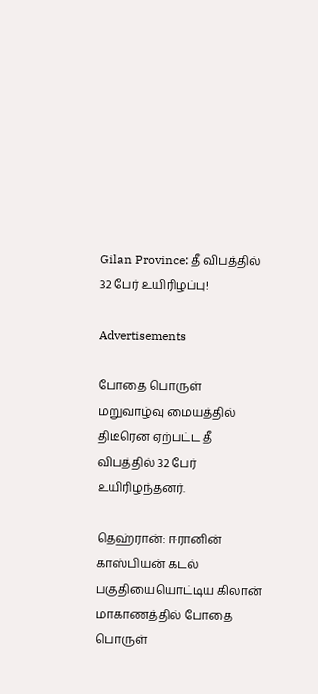Gilan Province: தீ விபத்தில் 32 பேர் உயிரிழப்பு!

Advertisements

போதை பொருள் மறுவாழ்வு மையத்தில் திடீரென ஏற்பட்ட தீ விபத்தில் 32 பேர் உயிரிழந்தனர்.

தெஹ்ரான்: ஈரானின் காஸ்பியன் கடல் பகுதியையொட்டிய கிலான் மாகாணத்தில் போதை பொருள்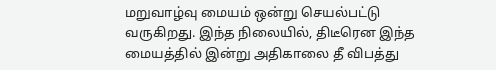மறுவாழ்வு மையம் ஒன்று செயல்பட்டு வருகிறது. இந்த நிலையில், திடீரென இந்த மையத்தில் இன்று அதிகாலை தீ விபத்து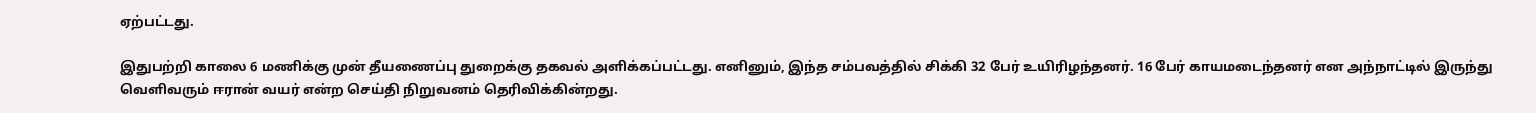ஏற்பட்டது.

இதுபற்றி காலை 6 மணிக்கு முன் தீயணைப்பு துறைக்கு தகவல் அளிக்கப்பட்டது. எனினும், இந்த சம்பவத்தில் சிக்கி 32 பேர் உயிரிழந்தனர். 16 பேர் காயமடைந்தனர் என அந்நாட்டில் இருந்து வெளிவரும் ஈரான் வயர் என்ற செய்தி நிறுவனம் தெரிவிக்கின்றது.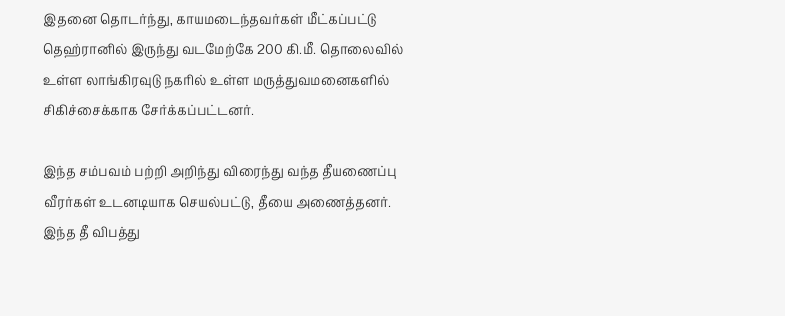இதனை தொடர்ந்து, காயமடைந்தவர்கள் மீட்கப்பட்டு தெஹ்ரானில் இருந்து வடமேற்கே 200 கி.மீ. தொலைவில் உள்ள லாங்கிரவுடு நகரில் உள்ள மருத்துவமனைகளில் சிகிச்சைக்காக சேர்க்கப்பட்டனர்.

இந்த சம்பவம் பற்றி அறிந்து விரைந்து வந்த தீயணைப்பு வீரர்கள் உடனடியாக செயல்பட்டு, தீயை அணைத்தனர். இந்த தீ விபத்து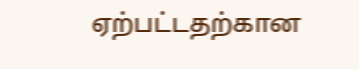ஏற்பட்டதற்கான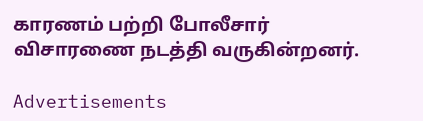காரணம் பற்றி போலீசார் விசாரணை நடத்தி வருகின்றனர்.

Advertisements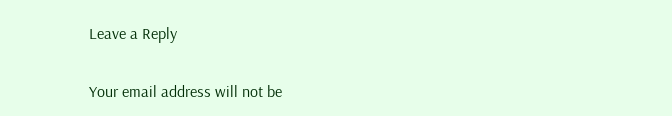Leave a Reply

Your email address will not be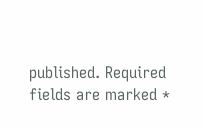published. Required fields are marked *